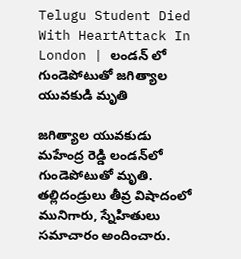Telugu Student Died With HeartAttack In London | లండన్ లో గుండెపోటుతో జగిత్యాల యువకుడి మృతి

జగిత్యాల యువకుడు మహేంద్ర రెడ్డి లండన్‌లో గుండెపోటుతో మృతి. తల్లిదండ్రులు తీవ్ర విషాదంలో మునిగారు, స్నేహితులు సమాచారం అందించారు.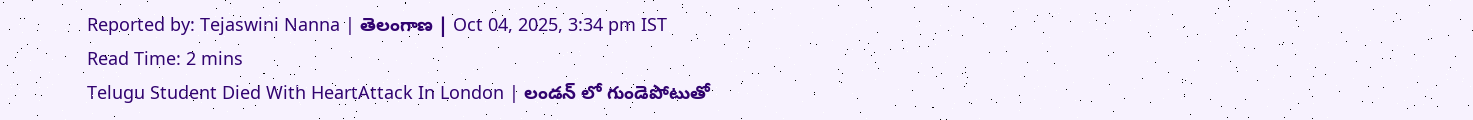Reported by: Tejaswini Nanna | తెలంగాణ‌ | Oct 04, 2025, 3:34 pm IST
Read Time: 2 mins
Telugu Student Died With HeartAttack In London | లండన్ లో గుండెపోటుతో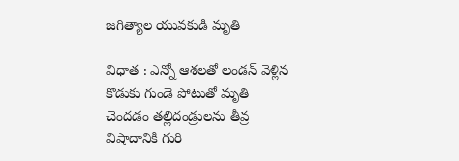జగిత్యాల యువకుడి మృతి

విధాత : ఎన్నో ఆశలతో లండన్ వెళ్లిన కొడుకు గుండె పోటుతో మృతి చెందడం తల్లిదండ్రులను తీవ్ర విషాదానికి గురి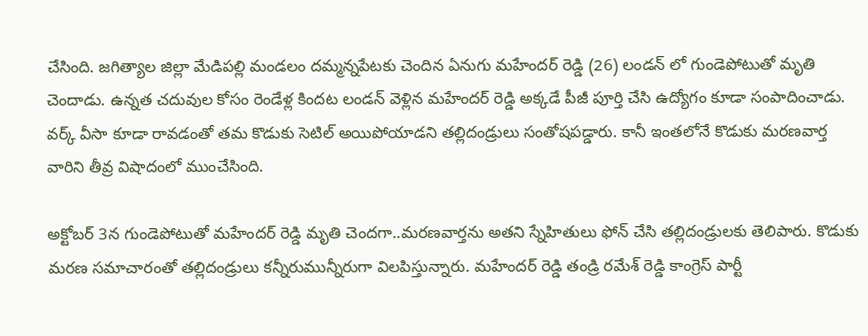చేసింది. జగిత్యాల జిల్లా మేడిపల్లి మండలం దమ్మన్నపేటకు చెందిన ఏనుగు మహేందర్‌ రెడ్డి (26) లండన్ లో గుండెపోటుతో మృతి చెందాడు. ఉన్నత చదువుల కోసం రెండేళ్ల కిందట లండన్‌ వెళ్లిన మహేందర్ రెడ్డి అక్కడే పీజీ పూర్తి చేసి ఉద్యోగం కూడా సంపాదించాడు. వర్క్‌ వీసా కూడా రావడంతో తమ కొడుకు సెటిల్‌ అయిపోయాడని తల్లిదండ్రులు సంతోషపడ్డారు. కానీ ఇంతలోనే కొడుకు మరణవార్త వారిని తీవ్ర విషాదంలో ముంచేసింది.

అక్టోబర్‌ 3న గుండెపోటుతో మహేందర్‌ రెడ్డి మృతి చెందగా..మరణవార్తను అతని స్నేహితులు ఫోన్‌ చేసి తల్లిదండ్రులకు తెలిపారు. కొడుకు మరణ సమాచారంతో తల్లిదండ్రులు కన్నీరుమున్నీరుగా విలపిస్తున్నారు. మహేందర్‌ రెడ్డి తండ్రి రమేశ్‌ రెడ్డి కాంగ్రెస్‌ పార్టీ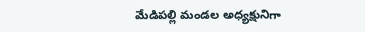మేడిపల్లి మండల అధ్యక్షునిగా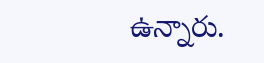ఉన్నారు.